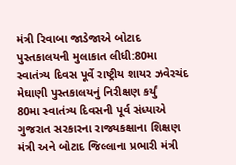મંત્રી રિવાબા જાડેજાએ બોટાદ પુસ્તકાલયની મુલાકાત લીધી:80મા સ્વાતંત્ર્ય દિવસ પૂર્વે રાષ્ટ્રીય શાયર ઝવેરચંદ મેઘાણી પુસ્તકાલયનું નિરીક્ષણ કર્યું
80મા સ્વાતંત્ર્ય દિવસની પૂર્વ સંધ્યાએ ગુજરાત સરકારના રાજ્યકક્ષાના શિક્ષણ મંત્રી અને બોટાદ જિલ્લાના પ્રભારી મંત્રી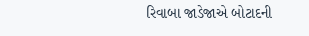રિવાબા જાડેજાએ બોટાદની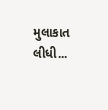મુલાકાત લીધી...